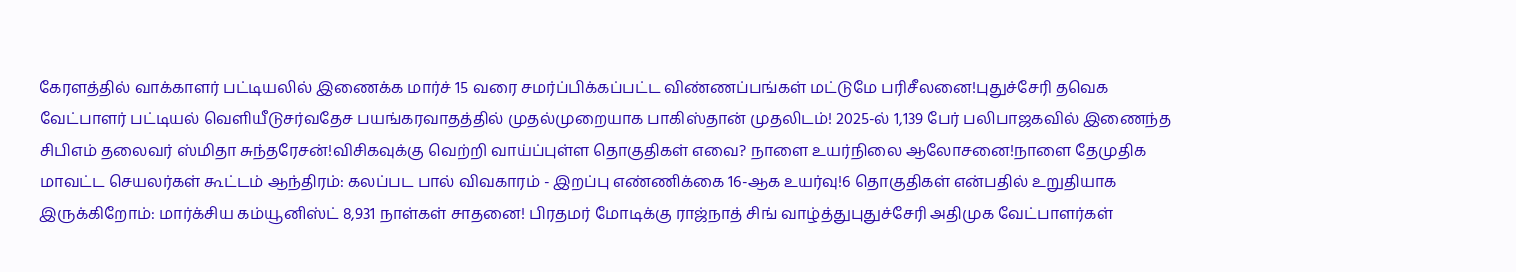கேரளத்தில் வாக்காளர் பட்டியலில் இணைக்க மார்ச் 15 வரை சமர்ப்பிக்கப்பட்ட விண்ணப்பங்கள் மட்டுமே பரிசீலனை!புதுச்சேரி தவெக வேட்பாளர் பட்டியல் வெளியீடுசர்வதேச பயங்கரவாதத்தில் முதல்முறையாக பாகிஸ்தான் முதலிடம்! 2025-ல் 1,139 பேர் பலிபாஜகவில் இணைந்த சிபிஎம் தலைவர் ஸ்மிதா சுந்தரேசன்!விசிகவுக்கு வெற்றி வாய்ப்புள்ள தொகுதிகள் எவை? நாளை உயர்நிலை ஆலோசனை!நாளை தேமுதிக மாவட்ட செயலர்கள் கூட்டம் ஆந்திரம்: கலப்பட பால் விவகாரம் - இறப்பு எண்ணிக்கை 16-ஆக உயர்வு!6 தொகுதிகள் என்பதில் உறுதியாக இருக்கிறோம்: மார்க்சிய கம்யூனிஸ்ட் 8,931 நாள்கள் சாதனை! பிரதமர் மோடிக்கு ராஜ்நாத் சிங் வாழ்த்துபுதுச்சேரி அதிமுக வேட்பாளர்கள்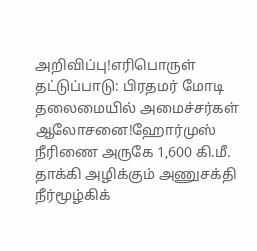அறிவிப்பு!எரிபொருள் தட்டுப்பாடு: பிரதமர் மோடி தலைமையில் அமைச்சர்கள் ஆலோசனை!ஹோர்முஸ் நீரிணை அருகே 1,600 கி.மீ. தாக்கி அழிக்கும் அணுசக்தி நீர்மூழ்கிக்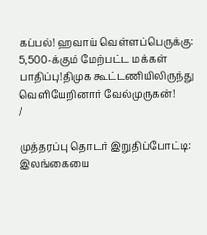கப்பல்! ஹவாய் வெள்ளப்பெருக்கு: 5,500-க்கும் மேற்பட்ட மக்கள் பாதிப்பு!திமுக கூட்டணியிலிருந்து வெளியேறினார் வேல்முருகன்!
/

முத்தரப்பு தொடர் இறுதிப்போட்டி: இலங்கையை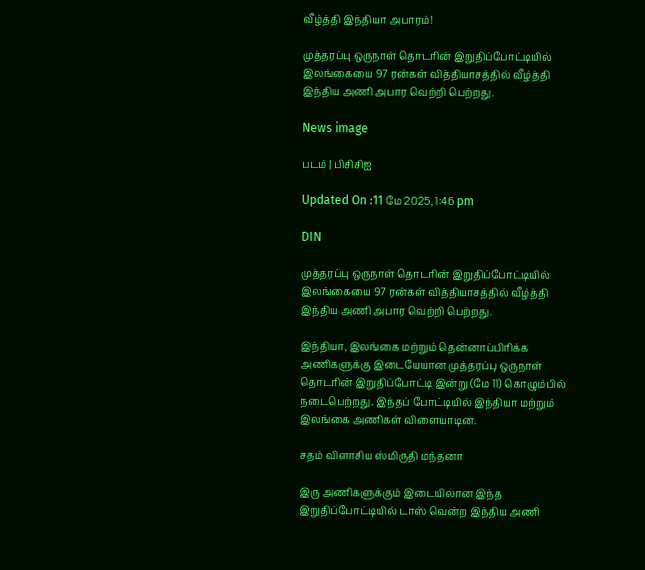வீழ்த்தி இந்தியா அபாரம்!

முத்தரப்பு ஒருநாள் தொடரின் இறுதிப்போட்டியில் இலங்கையை 97 ரன்கள் வித்தியாசத்தில் வீழ்த்தி இந்திய அணி அபார வெற்றி பெற்றது.

News image

படம் | பிசிசிஐ

Updated On :11 மே 2025, 1:46 pm

DIN

முத்தரப்பு ஒருநாள் தொடரின் இறுதிப்போட்டியில் இலங்கையை 97 ரன்கள் வித்தியாசத்தில் வீழ்த்தி இந்திய அணி அபார வெற்றி பெற்றது.

இந்தியா, இலங்கை மற்றும் தென்னாப்பிரிக்க அணிகளுக்கு இடையேயான முத்தரப்பு ஒருநாள் தொடரின் இறுதிப்போட்டி இன்று (மே 11) கொழும்பில் நடைபெற்றது. இந்தப் போட்டியில் இந்தியா மற்றும் இலங்கை அணிகள் விளையாடின.

சதம் விளாசிய ஸ்மிருதி மந்தனா

இரு அணிகளுக்கும் இடையிலான இந்த இறுதிப்போட்டியில் டாஸ் வென்ற இந்திய அணி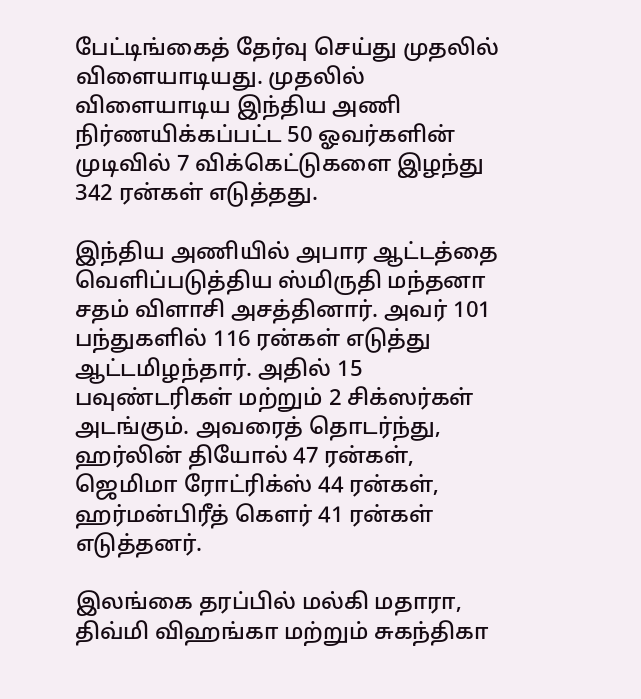பேட்டிங்கைத் தேர்வு செய்து முதலில் விளையாடியது. முதலில் விளையாடிய இந்திய அணி நிர்ணயிக்கப்பட்ட 50 ஓவர்களின் முடிவில் 7 விக்கெட்டுகளை இழந்து 342 ரன்கள் எடுத்தது.

இந்திய அணியில் அபார ஆட்டத்தை வெளிப்படுத்திய ஸ்மிருதி மந்தனா சதம் விளாசி அசத்தினார். அவர் 101 பந்துகளில் 116 ரன்கள் எடுத்து ஆட்டமிழந்தார். அதில் 15 பவுண்டரிகள் மற்றும் 2 சிக்ஸர்கள் அடங்கும். அவரைத் தொடர்ந்து, ஹர்லின் தியோல் 47 ரன்கள், ஜெமிமா ரோட்ரிக்ஸ் 44 ரன்கள், ஹர்மன்பிரீத் கௌர் 41 ரன்கள் எடுத்தனர்.

இலங்கை தரப்பில் மல்கி மதாரா, திவ்மி விஹங்கா மற்றும் சுகந்திகா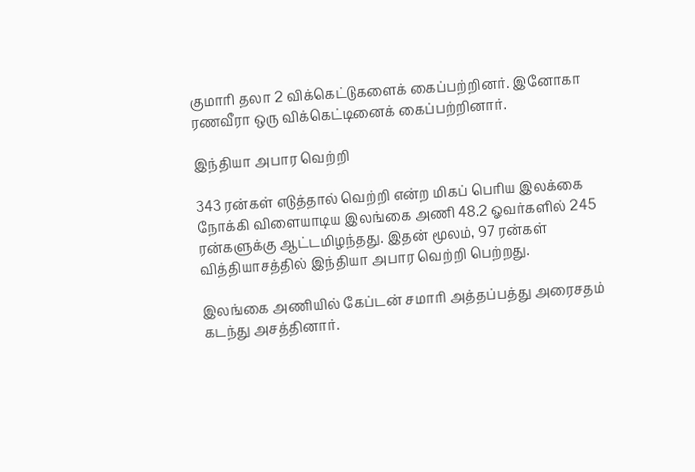குமாரி தலா 2 விக்கெட்டுகளைக் கைப்பற்றினர். இனோகா ரணவீரா ஒரு விக்கெட்டினைக் கைப்பற்றினார்.

இந்தியா அபார வெற்றி

343 ரன்கள் எடுத்தால் வெற்றி என்ற மிகப் பெரிய இலக்கை நோக்கி விளையாடிய இலங்கை அணி 48.2 ஓவர்களில் 245 ரன்களுக்கு ஆட்டமிழந்தது. இதன் மூலம், 97 ரன்கள் வித்தியாசத்தில் இந்தியா அபார வெற்றி பெற்றது.

இலங்கை அணியில் கேப்டன் சமாரி அத்தப்பத்து அரைசதம் கடந்து அசத்தினார்.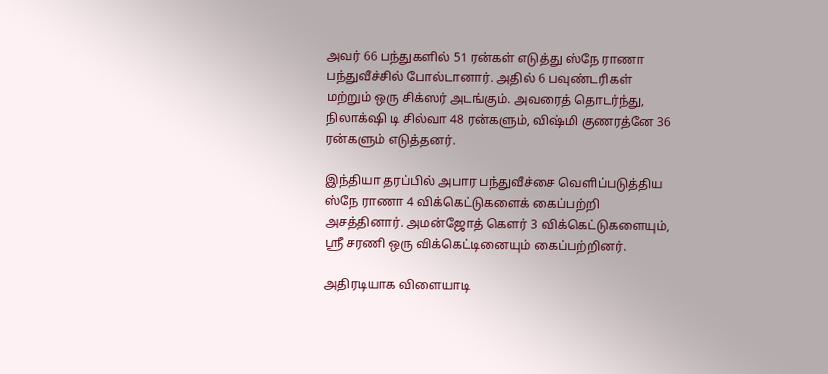அவர் 66 பந்துகளில் 51 ரன்கள் எடுத்து ஸ்நே ராணா பந்துவீச்சில் போல்டானார். அதில் 6 பவுண்டரிகள் மற்றும் ஒரு சிக்ஸர் அடங்கும். அவரைத் தொடர்ந்து, நிலாக்‌ஷி டி சில்வா 48 ரன்களும், விஷ்மி குணரத்னே 36 ரன்களும் எடுத்தனர்.

இந்தியா தரப்பில் அபார பந்துவீச்சை வெளிப்படுத்திய ஸ்நே ராணா 4 விக்கெட்டுகளைக் கைப்பற்றி அசத்தினார். அமன்ஜோத் கௌர் 3 விக்கெட்டுகளையும், ஸ்ரீ சரணி ஒரு விக்கெட்டினையும் கைப்பற்றினர்.

அதிரடியாக விளையாடி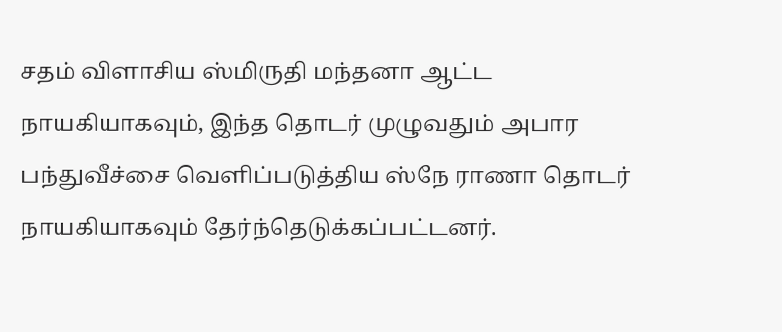சதம் விளாசிய ஸ்மிருதி மந்தனா ஆட்ட நாயகியாகவும், இந்த தொடர் முழுவதும் அபார பந்துவீச்சை வெளிப்படுத்திய ஸ்நே ராணா தொடர் நாயகியாகவும் தேர்ந்தெடுக்கப்பட்டனர்.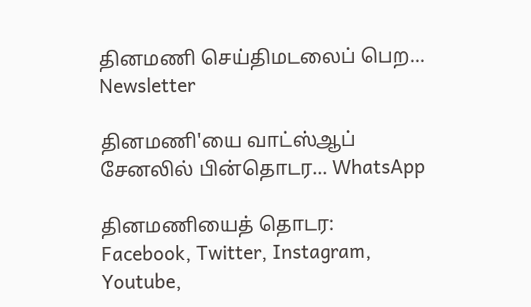தினமணி செய்திமடலைப் பெற... Newsletter

தினமணி'யை வாட்ஸ்ஆப் சேனலில் பின்தொடர... WhatsApp

தினமணியைத் தொடர: Facebook, Twitter, Instagram, Youtube,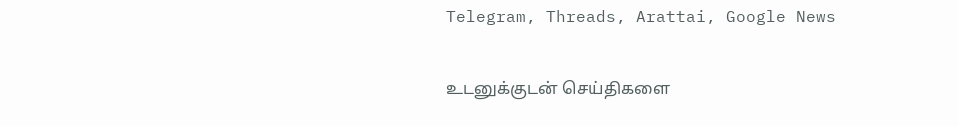Telegram, Threads, Arattai, Google News

உடனுக்குடன் செய்திகளை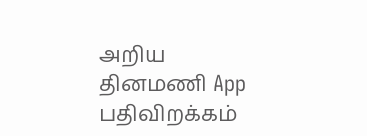அறிய தினமணி App பதிவிறக்கம்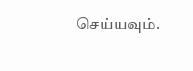செய்யவும்.